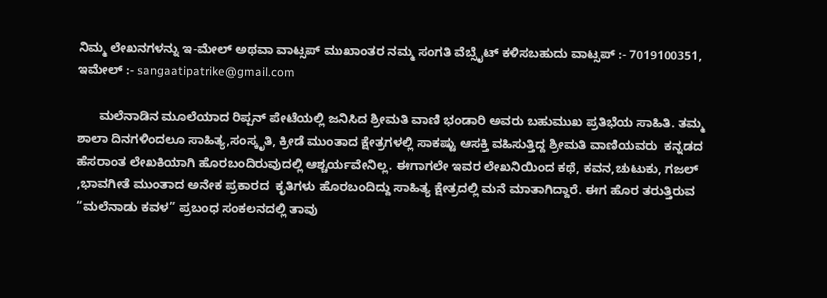ನಿಮ್ಮ ಲೇಖನಗಳನ್ನು ಇ-ಮೇಲ್ ಅಥವಾ ವಾಟ್ಸಪ್ ಮುಖಾಂತರ ನಮ್ಮ ಸಂಗತಿ ವೆಬ್ಸೈಟ್ ಕಳಿಸಬಹುದು ವಾಟ್ಸಪ್‌ :- 7019100351, ಇಮೇಲ್ :- sangaatipatrike@gmail.com

      ಮಲೆನಾಡಿನ ಮೂಲೆಯಾದ ರಿಪ್ಪನ್ ಪೇಟೆಯಲ್ಲಿ ಜನಿಸಿದ ಶ್ರೀಮತಿ ವಾಣಿ ಭಂಡಾರಿ ಅವರು ಬಹುಮುಖ ಪ್ರತಿಭೆಯ ಸಾಹಿತಿ. ತಮ್ಮ ಶಾಲಾ ದಿನಗಳಿಂದಲೂ ಸಾಹಿತ್ಯ,ಸಂಸ್ಕೃತಿ, ಕ್ರೀಡೆ ಮುಂತಾದ ಕ್ಷೇತ್ರಗಳಲ್ಲಿ ಸಾಕಷ್ಟು ಆಸಕ್ತಿ ವಹಿಸುತ್ತಿದ್ದ ಶ್ರೀಮತಿ ವಾಣಿಯವರು  ಕನ್ನಡದ ಹೆಸರಾಂತ ಲೇಖಕಿಯಾಗಿ ಹೊರಬಂದಿರುವುದಲ್ಲಿ ಆಶ್ಚರ್ಯವೇನಿಲ್ಲ. ಈಗಾಗಲೇ ಇವರ ಲೇಖನಿಯಿಂದ ಕಥೆ, ಕವನ,ಚುಟುಕು, ಗಜಲ್ ,ಭಾವಗೀತೆ ಮುಂತಾದ ಅನೇಕ ಪ್ರಕಾರದ  ಕೃತಿಗಳು ಹೊರಬಂದಿದ್ದು ಸಾಹಿತ್ಯ ಕ್ಷೇತ್ರದಲ್ಲಿ ಮನೆ ಮಾತಾಗಿದ್ದಾರೆ. ಈಗ ಹೊರ ತರುತ್ತಿರುವ “ಮಲೆನಾಡು ಕವಳ” ಪ್ರಬಂಧ ಸಂಕಲನದಲ್ಲಿ ತಾವು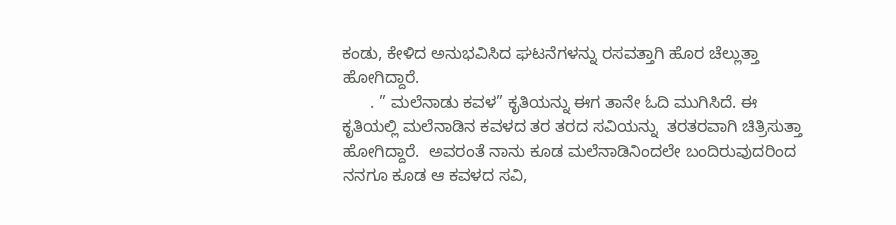ಕಂಡು, ಕೇಳಿದ ಅನುಭವಿಸಿದ ಘಟನೆಗಳನ್ನು ರಸವತ್ತಾಗಿ ಹೊರ ಚೆಲ್ಲುತ್ತಾ ಹೋಗಿದ್ದಾರೆ.
      . ” ಮಲೆನಾಡು ಕವಳ” ಕೃತಿಯನ್ನು ಈಗ ತಾನೇ ಓದಿ ಮುಗಿಸಿದೆ. ಈ ಕೃತಿಯಲ್ಲಿ ಮಲೆನಾಡಿನ ಕವಳದ ತರ ತರದ ಸವಿಯನ್ನು  ತರತರವಾಗಿ ಚಿತ್ರಿಸುತ್ತಾ ಹೋಗಿದ್ದಾರೆ.  ಅವರಂತೆ ನಾನು ಕೂಡ ಮಲೆನಾಡಿನಿಂದಲೇ ಬಂದಿರುವುದರಿಂದ ನನಗೂ ಕೂಡ ಆ ಕವಳದ ಸವಿ,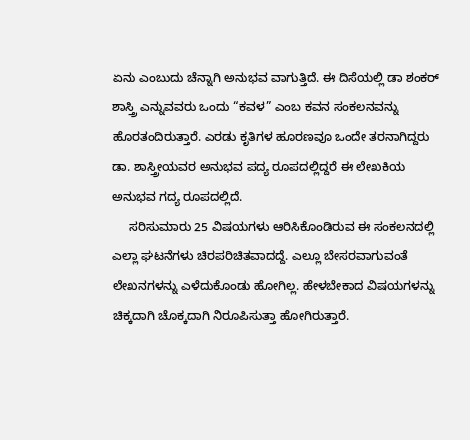ಏನು ಎಂಬುದು ಚೆನ್ನಾಗಿ ಅನುಭವ ವಾಗುತ್ತಿದೆ. ಈ ದಿಸೆಯಲ್ಲಿ ಡಾ ಶಂಕರ್ ಶಾಸ್ತ್ರಿ ಎನ್ನುವವರು ಒಂದು “ಕವಳ” ಎಂಬ ಕವನ ಸಂಕಲನವನ್ನು ಹೊರತಂದಿರುತ್ತಾರೆ. ಎರಡು ಕೃತಿಗಳ ಹೂರಣವೂ ಒಂದೇ ತರನಾಗಿದ್ದರು ಡಾ. ಶಾಸ್ತ್ರೀಯವರ ಅನುಭವ ಪದ್ಯ ರೂಪದಲ್ಲಿದ್ದರೆ ಈ ಲೇಖಕಿಯ ಅನುಭವ ಗದ್ಯ ರೂಪದಲ್ಲಿದೆ.
     ಸರಿಸುಮಾರು 25 ವಿಷಯಗಳು ಆರಿಸಿಕೊಂಡಿರುವ ಈ ಸಂಕಲನದಲ್ಲಿ ಎಲ್ಲಾ ಘಟನೆಗಳು ಚಿರಪರಿಚಿತವಾದದ್ದೆ. ಎಲ್ಲೂ ಬೇಸರವಾಗುವಂತೆ  ಲೇಖನಗಳನ್ನು ಎಳೆದುಕೊಂಡು ಹೋಗಿಲ್ಲ. ಹೇಳಬೇಕಾದ ವಿಷಯಗಳನ್ನು ಚಿಕ್ಕದಾಗಿ ಚೊಕ್ಕದಾಗಿ ನಿರೂಪಿಸುತ್ತಾ ಹೋಗಿರುತ್ತಾರೆ.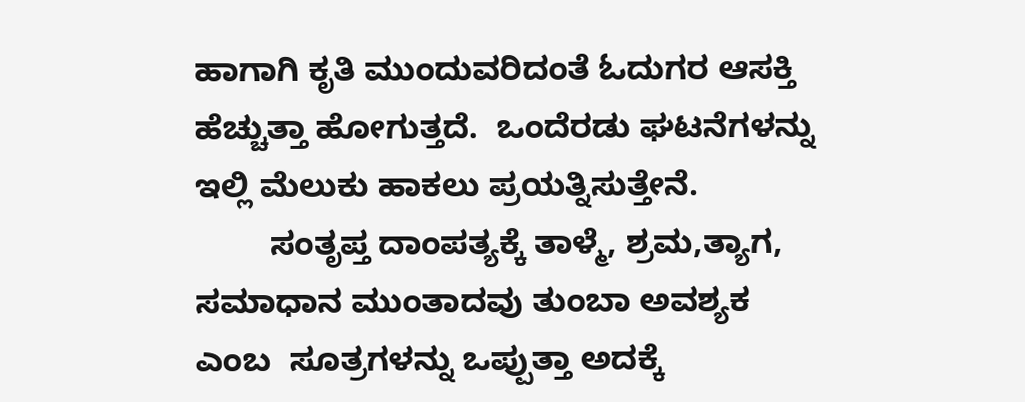ಹಾಗಾಗಿ ಕೃತಿ ಮುಂದುವರಿದಂತೆ ಓದುಗರ ಆಸಕ್ತಿ ಹೆಚ್ಚುತ್ತಾ ಹೋಗುತ್ತದೆ.  ಒಂದೆರಡು ಘಟನೆಗಳನ್ನು ಇಲ್ಲಿ ಮೆಲುಕು ಹಾಕಲು ಪ್ರಯತ್ನಿಸುತ್ತೇನೆ.
        ಸಂತೃಪ್ತ ದಾಂಪತ್ಯಕ್ಕೆ ತಾಳ್ಮೆ, ಶ್ರಮ,ತ್ಯಾಗ, ಸಮಾಧಾನ ಮುಂತಾದವು ತುಂಬಾ ಅವಶ್ಯಕ ಎಂಬ  ಸೂತ್ರಗಳನ್ನು ಒಪ್ಪುತ್ತಾ ಅದಕ್ಕೆ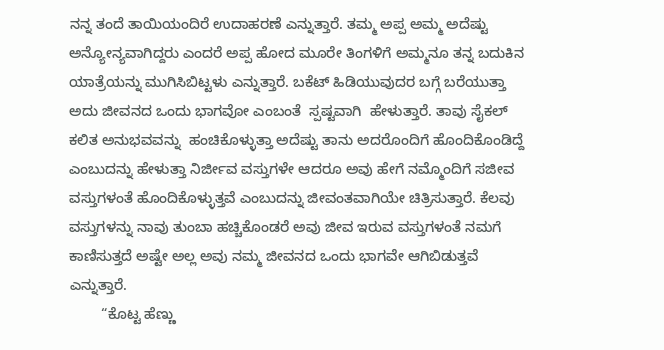ನನ್ನ ತಂದೆ ತಾಯಿಯಂದಿರೆ ಉದಾಹರಣೆ ಎನ್ನುತ್ತಾರೆ. ತಮ್ಮ ಅಪ್ಪ ಅಮ್ಮ ಅದೆಷ್ಟು ಅನ್ಯೋನ್ಯವಾಗಿದ್ದರು ಎಂದರೆ ಅಪ್ಪ ಹೋದ ಮೂರೇ ತಿಂಗಳಿಗೆ ಅಮ್ಮನೂ ತನ್ನ ಬದುಕಿನ ಯಾತ್ರೆಯನ್ನು ಮುಗಿಸಿಬಿಟ್ಟಳು ಎನ್ನುತ್ತಾರೆ. ಬಕೆಟ್ ಹಿಡಿಯುವುದರ ಬಗ್ಗೆ ಬರೆಯುತ್ತಾ ಅದು ಜೀವನದ ಒಂದು ಭಾಗವೋ ಎಂಬಂತೆ  ಸ್ಪಷ್ಟವಾಗಿ  ಹೇಳುತ್ತಾರೆ. ತಾವು ಸೈಕಲ್ ಕಲಿತ ಅನುಭವವನ್ನು  ಹಂಚಿಕೊಳ್ಳುತ್ತಾ ಅದೆಷ್ಟು ತಾನು ಅದರೊಂದಿಗೆ ಹೊಂದಿಕೊಂಡಿದ್ದೆ ಎಂಬುದನ್ನು ಹೇಳುತ್ತಾ ನಿರ್ಜೀವ ವಸ್ತುಗಳೇ ಆದರೂ ಅವು ಹೇಗೆ ನಮ್ಮೊಂದಿಗೆ ಸಜೀವ ವಸ್ತುಗಳಂತೆ ಹೊಂದಿಕೊಳ್ಳುತ್ತವೆ ಎಂಬುದನ್ನು ಜೀವಂತವಾಗಿಯೇ ಚಿತ್ರಿಸುತ್ತಾರೆ. ಕೆಲವು ವಸ್ತುಗಳನ್ನು ನಾವು ತುಂಬಾ ಹಚ್ಚಿಕೊಂಡರೆ ಅವು ಜೀವ ಇರುವ ವಸ್ತುಗಳಂತೆ ನಮಗೆ ಕಾಣಿಸುತ್ತದೆ ಅಷ್ಟೇ ಅಲ್ಲ ಅವು ನಮ್ಮ ಜೀವನದ ಒಂದು ಭಾಗವೇ ಆಗಿಬಿಡುತ್ತವೆ ಎನ್ನುತ್ತಾರೆ.
        “ಕೊಟ್ಟ ಹೆಣ್ಣು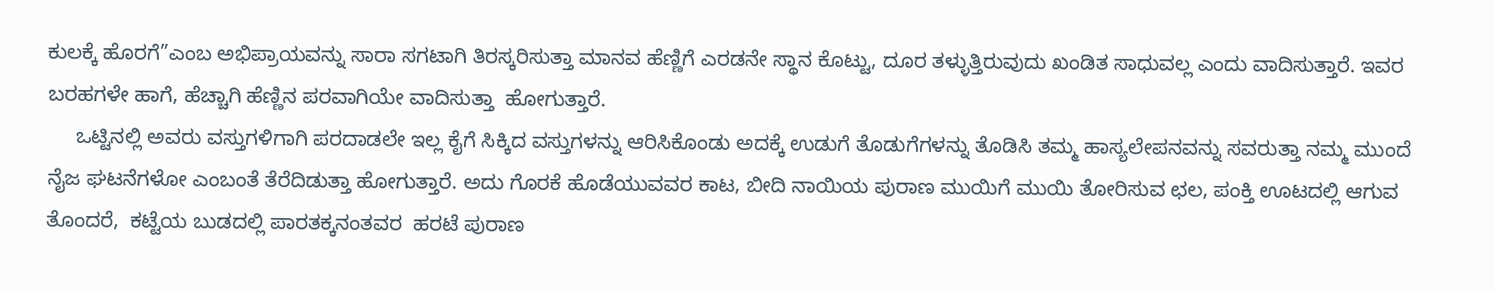ಕುಲಕ್ಕೆ ಹೊರಗೆ”ಎಂಬ ಅಭಿಪ್ರಾಯವನ್ನು ಸಾರಾ ಸಗಟಾಗಿ ತಿರಸ್ಕರಿಸುತ್ತಾ ಮಾನವ ಹೆಣ್ಣಿಗೆ ಎರಡನೇ ಸ್ಥಾನ ಕೊಟ್ಟು, ದೂರ ತಳ್ಳುತ್ತಿರುವುದು ಖಂಡಿತ ಸಾಧುವಲ್ಲ ಎಂದು ವಾದಿಸುತ್ತಾರೆ. ಇವರ ಬರಹಗಳೇ ಹಾಗೆ, ಹೆಚ್ಚಾಗಿ ಹೆಣ್ಣಿನ ಪರವಾಗಿಯೇ ವಾದಿಸುತ್ತಾ  ಹೋಗುತ್ತಾರೆ.
     ಒಟ್ಟಿನಲ್ಲಿ ಅವರು ವಸ್ತುಗಳಿಗಾಗಿ ಪರದಾಡಲೇ ಇಲ್ಲ ಕೈಗೆ ಸಿಕ್ಕಿದ ವಸ್ತುಗಳನ್ನು ಆರಿಸಿಕೊಂಡು ಅದಕ್ಕೆ ಉಡುಗೆ ತೊಡುಗೆಗಳನ್ನು ತೊಡಿಸಿ ತಮ್ಮ ಹಾಸ್ಯಲೇಪನವನ್ನು ಸವರುತ್ತಾ ನಮ್ಮ ಮುಂದೆ ನೈಜ ಘಟನೆಗಳೋ ಎಂಬಂತೆ ತೆರೆದಿಡುತ್ತಾ ಹೋಗುತ್ತಾರೆ. ಅದು ಗೊರಕೆ ಹೊಡೆಯುವವರ ಕಾಟ, ಬೀದಿ ನಾಯಿಯ ಪುರಾಣ ಮುಯಿಗೆ ಮುಯಿ ತೋರಿಸುವ ಛಲ, ಪಂಕ್ತಿ ಊಟದಲ್ಲಿ ಆಗುವ ತೊಂದರೆ,  ಕಟ್ಟೆಯ ಬುಡದಲ್ಲಿ ಪಾರತಕ್ಕನಂತವರ  ಹರಟೆ ಪುರಾಣ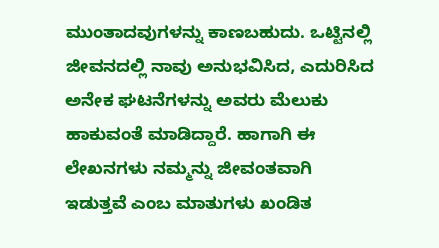ಮುಂತಾದವುಗಳನ್ನು ಕಾಣಬಹುದು. ಒಟ್ಟಿನಲ್ಲಿ ಜೀವನದಲ್ಲಿ ನಾವು ಅನುಭವಿಸಿದ, ಎದುರಿಸಿದ ಅನೇಕ ಘಟನೆಗಳನ್ನು ಅವರು ಮೆಲುಕು ಹಾಕುವಂತೆ ಮಾಡಿದ್ದಾರೆ. ಹಾಗಾಗಿ ಈ ಲೇಖನಗಳು ನಮ್ಮನ್ನು ಜೀವಂತವಾಗಿ ಇಡುತ್ತವೆ ಎಂಬ ಮಾತುಗಳು ಖಂಡಿತ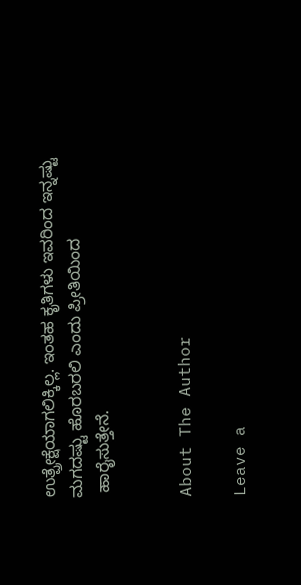ಉತ್ಪ್ರೇಕ್ಷೆಯಾಗಲಿಕ್ಕಿಲ್ಲ. ಇಂತಹ ಕೃತಿಗಳು ಇವರಿಂದ ಇನ್ನಷ್ಟು ಮಗದಷ್ಟು ಹೊರಬರಲಿ ಎಂದು ಪ್ರೀತಿಯಿಂದ
 ಹಾರೈಸುತ್ತೇನೆ.


About The Author

Leave a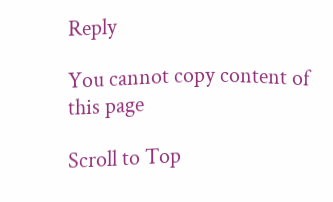Reply

You cannot copy content of this page

Scroll to Top